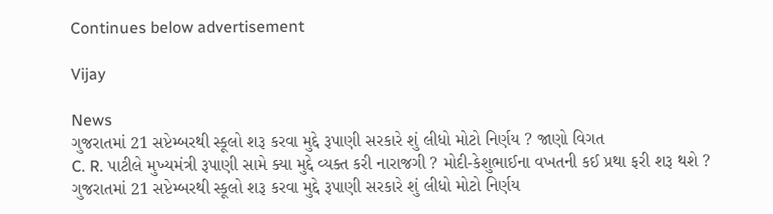Continues below advertisement

Vijay

News
ગુજરાતમાં 21 સપ્ટેમ્બરથી સ્કૂલો શરૂ કરવા મુદ્દે રૂપાણી સરકારે શું લીધો મોટો નિર્ણય ? જાણો વિગત
C. R. પાટીલે મુખ્યમંત્રી રૂપાણી સામે ક્યા મુદ્દે વ્યક્ત કરી નારાજગી ? મોદી-કેશુભાઈના વખતની કઈ પ્રથા ફરી શરૂ થશે ?
ગુજરાતમાં 21 સપ્ટેમ્બરથી સ્કૂલો શરૂ કરવા મુદ્દે રૂપાણી સરકારે શું લીધો મોટો નિર્ણય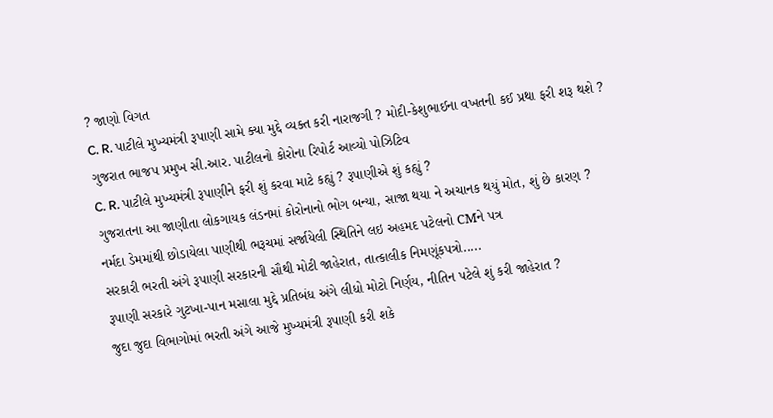? જાણો વિગત
C. R. પાટીલે મુખ્યમંત્રી રૂપાણી સામે ક્યા મુદ્દે વ્યક્ત કરી નારાજગી ? મોદી-કેશુભાઈના વખતની કઈ પ્રથા ફરી શરૂ થશે ?
ગુજરાત ભાજપ પ્રમુખ સી.આર. પાટીલનો કોરોના રિપોર્ટ આવ્યો પોઝિટિવ
C. R. પાટીલે મુખ્યમંત્રી રૂપાણીને ફરી શું કરવા માટે કહ્યું ? રૂપાણીએ શું કહ્યું ?
ગુજરાતના આ જાણીતા લોકગાયક લંડનમાં કોરોનાનો ભોગ બન્યા, સાજા થયા ને અચાનક થયું મોત, શું છે કારણ ?
નર્મદા ડેમમાંથી છોડાયેલા પાણીથી ભરૂચમાં સર્જાયેલી સ્થિતિને લઇ અહમદ પટેલનો CMને પત્ર
સરકારી ભરતી અંગે રૂપાણી સરકારની સૌથી મોટી જાહેરાત, તાત્કાલીક નિમણૂંકપત્રો.....
રૂપાણી સરકારે ગુટખા-પાન મસાલા મુદ્દે પ્રતિબંધ અંગે લીધો મોટો નિર્ણય, નીતિન પટેલે શું કરી જાહેરાત ?
જુદા જુદા વિભાગોમાં ભરતી અંગે આજે મુખ્યમંત્રી રૂપાણી કરી શકે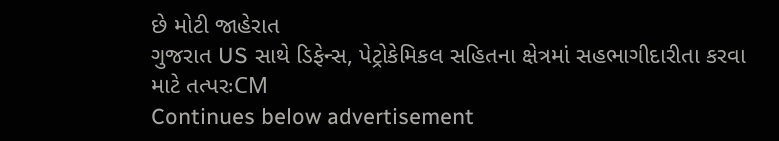છે મોટી જાહેરાત
ગુજરાત US સાથે ડિફેન્સ, પેટ્રોકેમિકલ સહિતના ક્ષેત્રમાં સહભાગીદારીતા કરવા માટે તત્પરઃCM
Continues below advertisement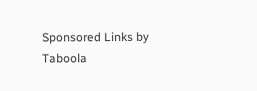Sponsored Links by Taboola